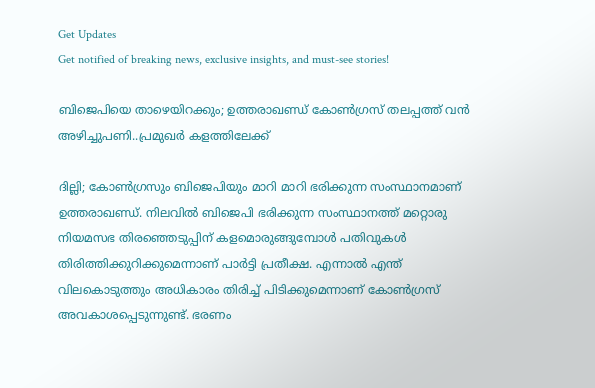Get Updates
Get notified of breaking news, exclusive insights, and must-see stories!

ബിജെപിയെ താഴെയിറക്കും; ഉത്തരാഖണ്ഡ് കോൺഗ്രസ് തലപ്പത്ത് വൻ അഴിച്ചുപണി..പ്രമുഖർ കളത്തിലേക്ക്

ദില്ലി; കോൺഗ്രസും ബിജെപിയും മാറി മാറി ഭരിക്കുന്ന സംസ്ഥാനമാണ് ഉത്തരാഖണ്ഡ്. നിലവിൽ ബിജെപി ഭരിക്കുന്ന സംസ്ഥാനത്ത് മറ്റൊരു നിയമസഭ തിരഞ്ഞെടുപ്പിന് കളമൊരുങ്ങുമ്പോൾ പതിവുകൾ തിരിത്തിക്കുറിക്കുമെന്നാണ് പാർട്ടി പ്രതീക്ഷ. എന്നാൽ എന്ത് വിലകൊടുത്തും അധികാരം തിരിച്ച് പിടിക്കുമെന്നാണ് കോൺഗ്രസ് അവകാശപ്പെടുന്നുണ്ട്. ഭരണം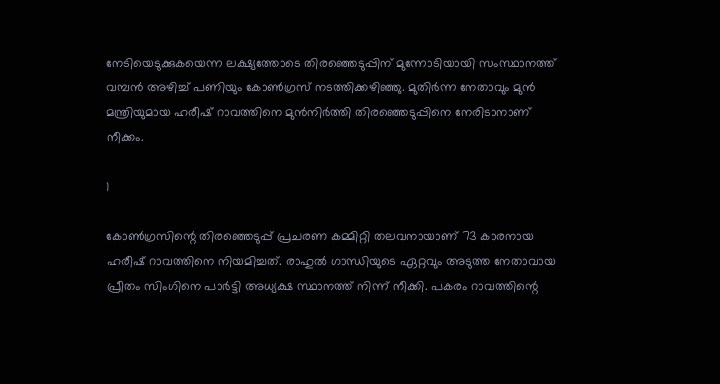നേടിയെടുക്കുകയെന്ന ലക്ഷ്യത്തോടെ തിരഞ്ഞെടുപ്പിന് മുന്നോടിയായി സംസ്ഥാനത്ത് വമ്പൻ അഴിച്ച് പണിയും കോൺഗ്രസ് നടത്തിക്കഴിഞ്ഞു. മുതിർന്ന നേതാവും മുൻ മന്ത്രിയുമായ ഹരീഷ് റാവത്തിനെ മുൻനിർത്തി തിരഞ്ഞെടുപ്പിനെ നേരിടാനാണ് നീക്കം.

1

കോൺഗ്രസിന്റെ തിരഞ്ഞെടുപ്പ് പ്രചരണ കമ്മിറ്റി തലവനായാണ് 73 കാരനായ ഹരീഷ് റാവത്തിനെ നിയമിച്ചത്. രാഹുൽ ഗാന്ധിയുടെ ഏറ്റവും അടുത്ത നേതാവായ പ്രീതം സിംഗിനെ പാർട്ടി അധ്യക്ഷ സ്ഥാനത്ത് നിന്ന് നീക്കി. പകരം റാവത്തിന്റെ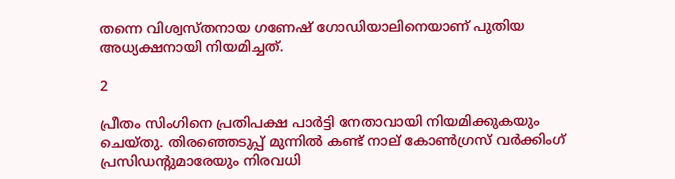തന്നെ വിശ്വസ്തനായ ഗണേഷ് ഗോഡിയാലിനെയാണ് പുതിയ അധ്യക്ഷനായി നിയമിച്ചത്.

2

പ്രീതം സിംഗിനെ പ്രതിപക്ഷ പാർട്ടി നേതാവായി നിയമിക്കുകയും ചെയ്തു. തിരഞ്ഞെടുപ്പ് മുന്നിൽ കണ്ട് നാല് കോൺഗ്രസ് വർക്കിംഗ് പ്രസിഡന്റുമാരേയും നിരവധി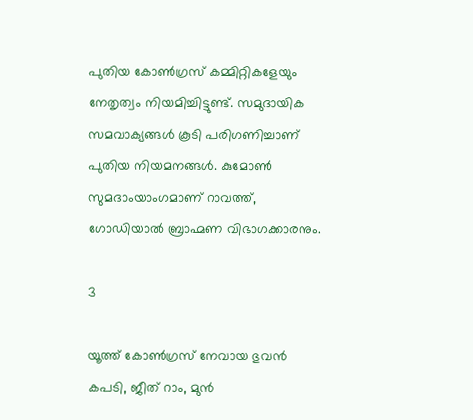പുതിയ കോൺഗ്രസ് കമ്മിറ്റികളേയും നേതൃത്വം നിയമിച്ചിട്ടുണ്ട്. സമുദായിക സമവാക്യങ്ങൾ കൂടി പരിഗണിച്ചാണ് പുതിയ നിയമനങ്ങൾ. കുമോൺ സുമദാംയാംഗമാണ് റാവത്ത്, ഗോഡിയാൽ ബ്രാഹ്മണ വിഭാഗക്കാരനും.

3

യൂത്ത് കോൺഗ്രസ് നേവായ ഭുവൻ കപടി, ജീത് റാം, മുൻ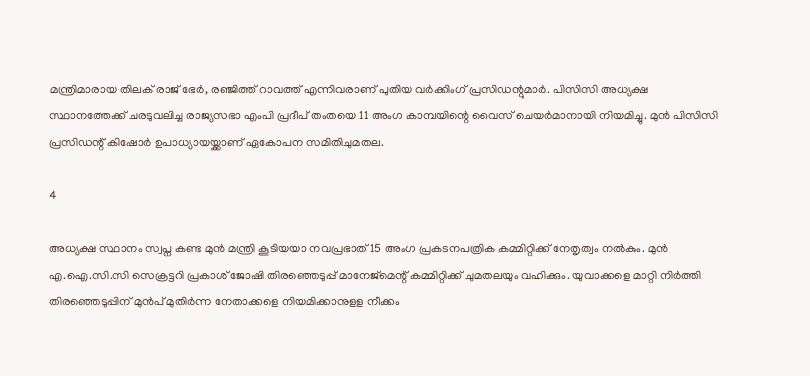മന്ത്രിമാരായ തിലക് രാജ് ഭേർ, രഞ്ജിത്ത് റാവത്ത് എന്നിവരാണ് പുതിയ വർക്കിംഗ് പ്രസിഡന്റുമാർ. പിസിസി അധ്യക്ഷ സ്ഥാനത്തേക്ക് ചരടുവലിച്ച രാജ്യസഭാ എംപി പ്രദീപ് തംതയെ 11 അംഗ കാമ്പയിന്റെ വൈസ് ചെയർമാനായി നിയമിച്ചു. മുൻ പിസിസി പ്രസിഡന്റ് കിഷോർ ഉപാധ്യായയ്ക്കാണ് ഏകോപന സമിതിചുമതല.

4

അധ്യക്ഷ സ്ഥാനം സ്വപ്ന കണ്ട മുൻ മന്ത്രി കൂടിയയാ നവപ്രഭാത് 15 അംഗ പ്രകടനപത്രിക കമ്മിറ്റിക്ക് നേതൃത്വം നൽകും. മുൻ എ.ഐ.സി.സി സെക്രട്ടറി പ്രകാശ് ജോഷി തിരഞ്ഞെടുപ്പ് മാനേജ്‌മെന്റ് കമ്മിറ്റിക്ക് ചുമതലയും വഹിക്കും. യുവാക്കളെ മാറ്റി നിർത്തി തിരഞ്ഞെടുപ്പിന് മുൻപ് മുതിർന്ന നേതാക്കളെ നിയമിക്കാനുളള നീക്കം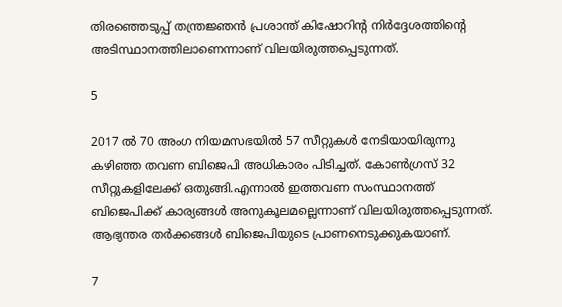തിരഞ്ഞെടുപ്പ് തന്ത്രജ്ഞൻ പ്രശാന്ത് കിഷോറിന്റ നിർദ്ദേശത്തിന്റെ അടിസ്ഥാനത്തിലാണെന്നാണ് വിലയിരുത്തപ്പെടുന്നത്.

5

2017 ൽ 70 അംഗ നിയമസഭയിൽ 57 സീറ്റുകൾ നേടിയായിരുന്നു കഴിഞ്ഞ തവണ ബിജെപി അധികാരം പിടിച്ചത്. കോൺഗ്രസ് 32 സീറ്റുകളിലേക്ക് ഒതുങ്ങി.എന്നാൽ ഇത്തവണ സംസ്ഥാനത്ത് ബിജെപിക്ക് കാര്യങ്ങൾ അനുകൂലമല്ലെന്നാണ് വിലയിരുത്തപ്പെടുന്നത്. ആഭ്യന്തര തർക്കങ്ങൾ ബിജെപിയുടെ പ്രാണനെടുക്കുകയാണ്.

7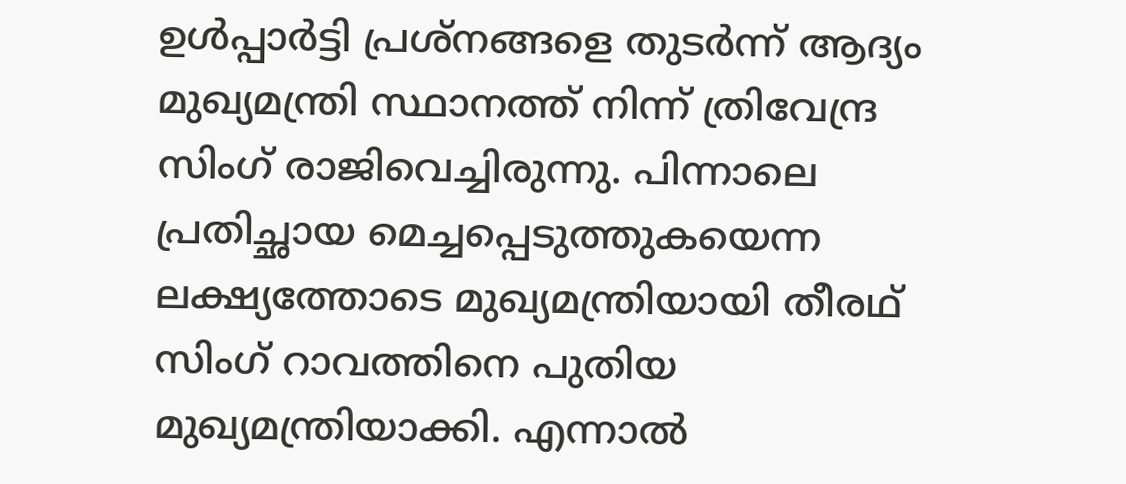ഉൾപ്പാർട്ടി പ്രശ്നങ്ങളെ തുടർന്ന് ആദ്യം മുഖ്യമന്ത്രി സ്ഥാനത്ത് നിന്ന് ത്രിവേന്ദ്ര സിംഗ് രാജിവെച്ചിരുന്നു. പിന്നാലെ പ്രതിച്ഛായ മെച്ചപ്പെടുത്തുകയെന്ന ലക്ഷ്യത്തോടെ മുഖ്യമന്ത്രിയായി തീരഥ് സിംഗ് റാവത്തിനെ പുതിയ മുഖ്യമന്ത്രിയാക്കി. എന്നാൽ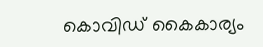കൊവിഡ് കൈകാര്യം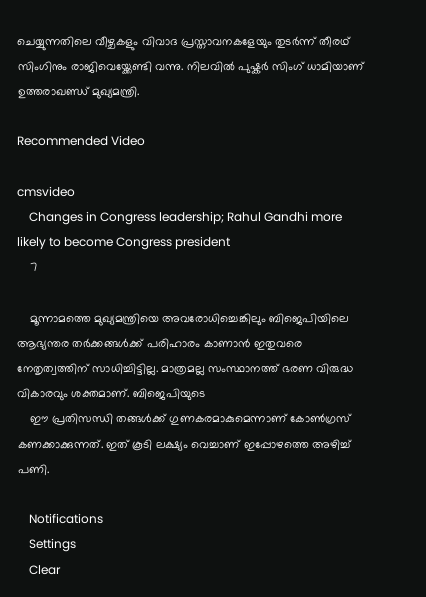ചെയ്യുന്നതിലെ വീഴ്ചകളും വിവാദ പ്രസ്താവനകളേയും തുടർന്ന് തീരഥ് സിംഗിനും രാജിവെയ്ക്കേണ്ടി വന്നു. നിലവിൽ പുഷ്കർ സിംഗ് ധാമിയാണ് ഉത്തരാഖണ്ഡ് മുഖ്യമന്ത്രി.

Recommended Video

cmsvideo
    Changes in Congress leadership; Rahul Gandhi more likely to become Congress president
    7

    മൂന്നാമത്തെ മുഖ്യമന്ത്രിയെ അവരോധിച്ചെങ്കിലും ബിജെപിയിലെ ആഭ്യന്തര തർക്കങ്ങൾക്ക് പരിഹാരം കാണാൻ ഇതുവരെ നേതൃത്വത്തിന് സാധിച്ചിട്ടില്ല. മാത്രമല്ല സംസ്ഥാനത്ത് ഭരണ വിരുദ്ധ വികാരവും ശക്തമാണ്. ബിജെപിയുടെ
    ഈ പ്രതിസന്ധി തങ്ങൾക്ക് ഗുണകരമാകുമെന്നാണ് കോൺഗ്രസ് കണക്കാക്കുന്നത്. ഇത് കൂടി ലക്ഷ്യം വെച്ചാണ് ഇപ്പോഴത്തെ അഴിച്ച് പണി.

    Notifications
    Settings
    Clear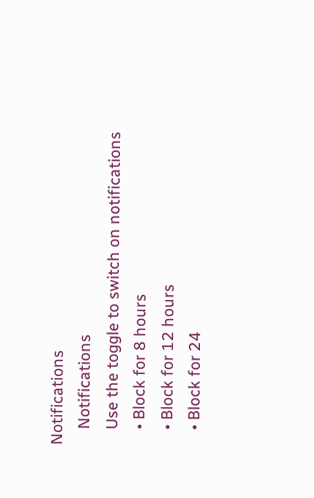Notifications
    Notifications
    Use the toggle to switch on notifications
    • Block for 8 hours
    • Block for 12 hours
    • Block for 24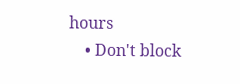hours
    • Don't block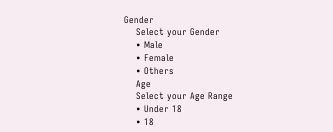Gender
    Select your Gender
    • Male
    • Female
    • Others
    Age
    Select your Age Range
    • Under 18
    • 18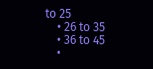to 25
    • 26 to 35
    • 36 to 45
    •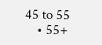45 to 55
    • 55+